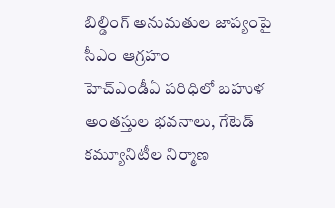బిల్డింగ్ అనుమతుల జాప్యంపై సీఎం ఆగ్రహం
హెచ్ఎండీఏ పరిధిలో బహుళ అంతస్తుల భవనాలు, గేటెడ్ కమ్యూనిటీల నిర్మాణ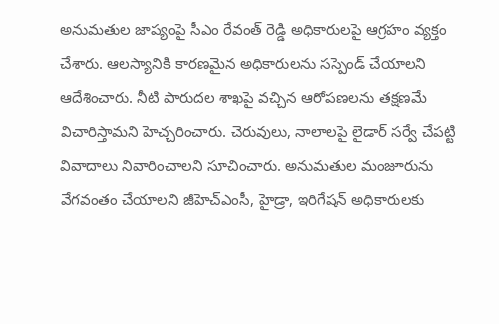అనుమతుల జాప్యంపై సీఎం రేవంత్ రెడ్డి అధికారులపై ఆగ్రహం వ్యక్తం చేశారు. ఆలస్యానికి కారణమైన అధికారులను సస్పెండ్ చేయాలని ఆదేశించారు. నీటి పారుదల శాఖపై వచ్చిన ఆరోపణలను తక్షణమే విచారిస్తామని హెచ్చరించారు. చెరువులు, నాలాలపై లైడార్ సర్వే చేపట్టి వివాదాలు నివారించాలని సూచించారు. అనుమతుల మంజూరును వేగవంతం చేయాలని జీహెచ్ఎంసీ, హైడ్రా, ఇరిగేషన్ అధికారులకు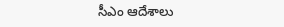సీఎం ఆదేశాలు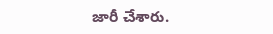జారీ చేశారు.